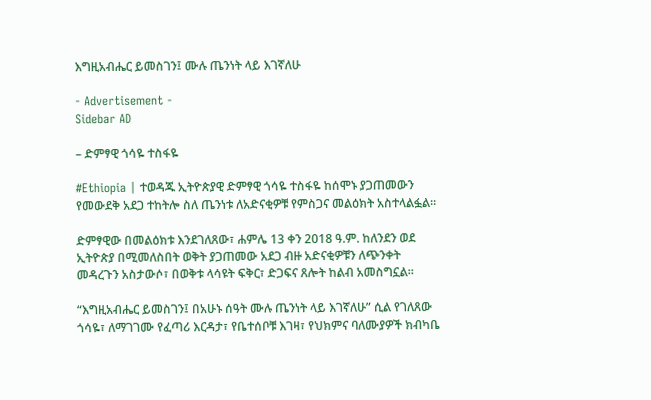እግዚአብሔር ይመስገን፤ ሙሉ ጤንነት ላይ እገኛለሁ

- Advertisement -
Sidebar AD

– ድምፃዊ ጎሳዬ ተስፋዬ

#Ethiopia | ተወዳጁ ኢትዮጵያዊ ድምፃዊ ጎሳዬ ተስፋዬ ከሰሞኑ ያጋጠመውን የመውደቅ አደጋ ተከትሎ ስለ ጤንነቱ ለአድናቂዎቹ የምስጋና መልዕክት አስተላልፏል።

ድምፃዊው በመልዕክቱ እንደገለጸው፣ ሐምሌ 13 ቀን 2018 ዓ.ም. ከለንደን ወደ ኢትዮጵያ በሚመለስበት ወቅት ያጋጠመው አደጋ ብዙ አድናቂዎቹን ለጭንቀት መዳረጉን አስታውሶ፣ በወቅቱ ላሳዩት ፍቅር፣ ድጋፍና ጸሎት ከልብ አመስግኗል።

“እግዚአብሔር ይመስገን፤ በአሁኑ ሰዓት ሙሉ ጤንነት ላይ እገኛለሁ” ሲል የገለጸው ጎሳዬ፣ ለማገገሙ የፈጣሪ እርዳታ፣ የቤተሰቦቹ እገዛ፣ የህክምና ባለሙያዎች ክብካቤ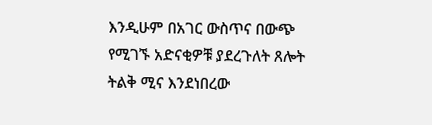እንዲሁም በአገር ውስጥና በውጭ የሚገኙ አድናቂዎቹ ያደረጉለት ጸሎት ትልቅ ሚና እንደነበረው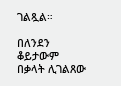ገልጿል።

በለንደን ቆይታውም በቃላት ሊገልጸው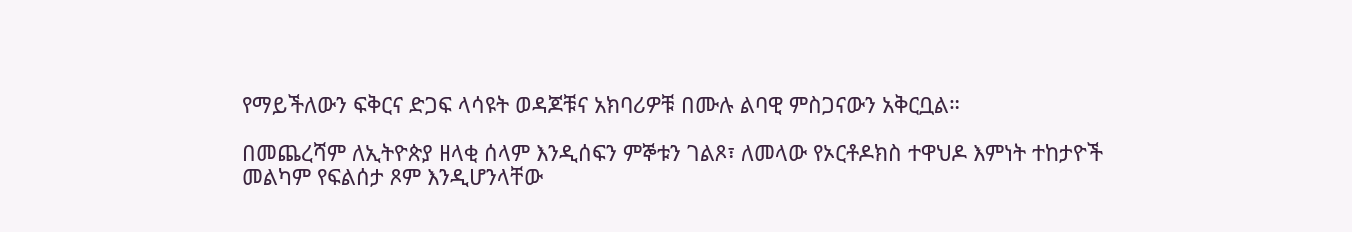የማይችለውን ፍቅርና ድጋፍ ላሳዩት ወዳጆቹና አክባሪዎቹ በሙሉ ልባዊ ምስጋናውን አቅርቧል።

በመጨረሻም ለኢትዮጵያ ዘላቂ ሰላም እንዲሰፍን ምኞቱን ገልጾ፣ ለመላው የኦርቶዶክስ ተዋህዶ እምነት ተከታዮች መልካም የፍልሰታ ጾም እንዲሆንላቸው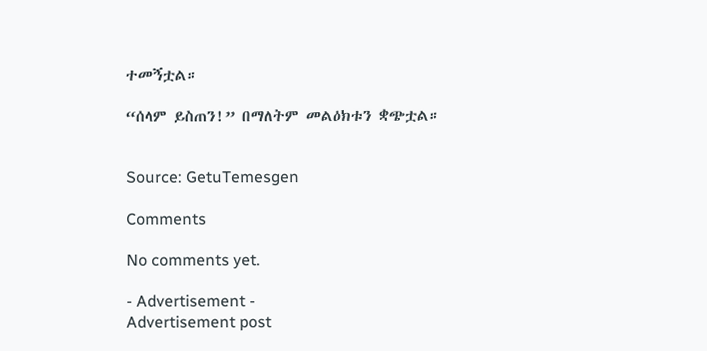ተመኝቷል።

“ሰላም ይስጠን!” በማለትም መልዕክቱን ቋጭቷል።


Source: GetuTemesgen

Comments

No comments yet.

- Advertisement -
Advertisement post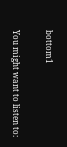bottom1

You might want to listen to: